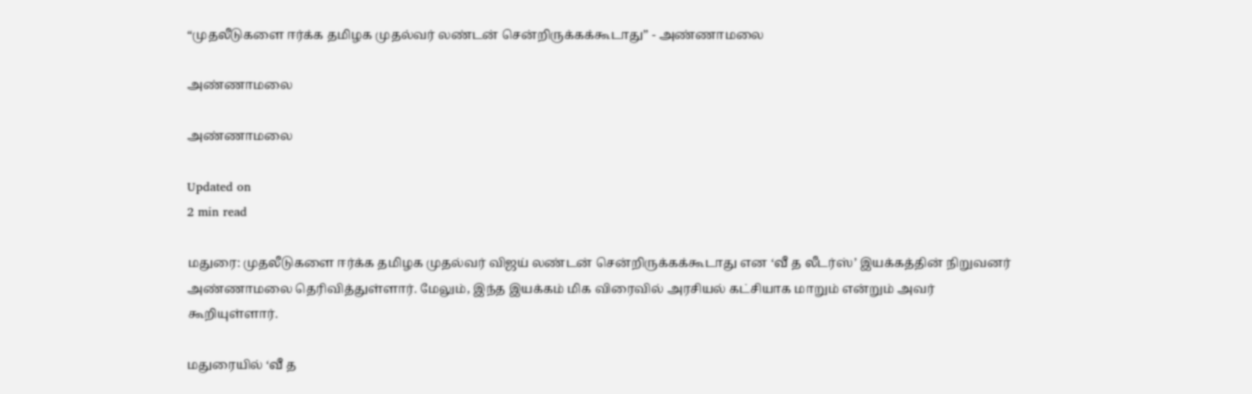“முதலீடுகளை ஈர்க்க தமிழக முதல்வர் லண்டன் சென்றிருக்கக்கூடாது” - அண்ணாமலை

அண்ணாமலை

அண்ணாமலை

Updated on
2 min read

மதுரை: முதலீடுகளை ஈர்க்க தமிழக முதல்வர் விஜய் லண்டன் சென்றிருக்கக்கூடாது என ‘வீ த லீடர்ஸ்’ இயக்கத்தின் நிறுவனர் அண்ணாமலை தெரிவித்துள்ளார். மேலும், இந்த இயக்கம் மிக விரைவில் அரசியல் கட்சியாக மாறும் என்றும் அவர் கூறியுள்ளார்.

மதுரையில் ‘வீ த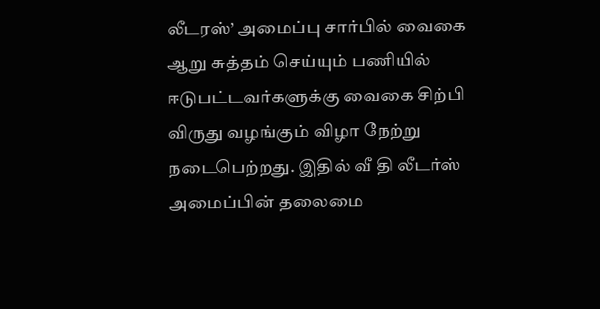லீடரஸ்’ அமைப்பு சார்பில் வைகை ஆறு சுத்தம் செய்யும் பணியில் ஈடுபட்டவர்களுக்கு வைகை சிற்பி விருது வழங்கும் விழா நேற்று நடைபெற்றது. இதில் வீ தி லீடர்ஸ் அமைப்பின் தலைமை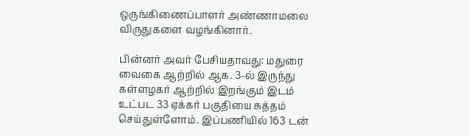ஒருங்கிணைப்பாளர் அண்ணாமலை விருதுகளை வழங்கினார்.

பின்னர் அவர் பேசியதாவது: மதுரை வைகை ஆற்றில் ஆக. 3-ல் இருந்து கள்ளழகர் ஆற்றில் இறங்கும் இடம் உட்பட 33 ஏக்கர் பகுதியை சுத்தம் செய்துள்ளோம். இப்பணியில் 163 டன்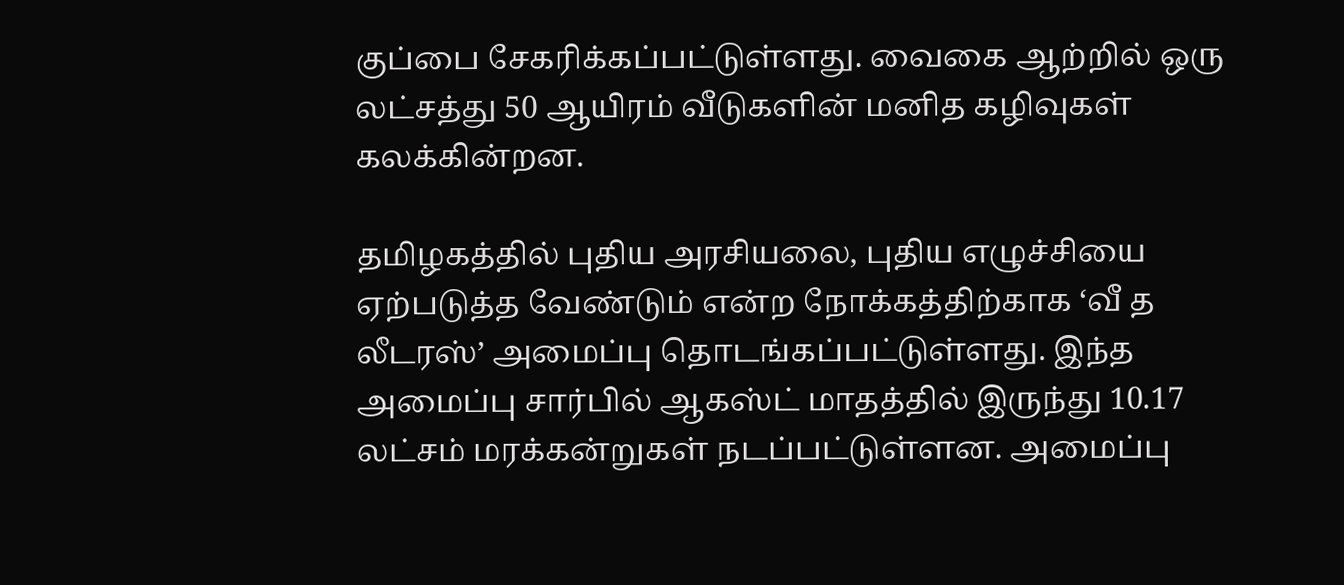குப்பை சேகரிக்கப்பட்டுள்ளது. வைகை ஆற்றில் ஒரு லட்சத்து 50 ஆயிரம் வீடுகளின் மனித கழிவுகள் கலக்கின்றன.

தமிழகத்தில் புதிய அரசியலை, புதிய எழுச்சியை ஏற்படுத்த வேண்டும் என்ற நோக்கத்திற்காக ‘வீ த லீடரஸ்’ அமைப்பு தொடங்கப்பட்டுள்ளது. இந்த அமைப்பு சார்பில் ஆகஸ்ட் மாதத்தில் இருந்து 10.17 லட்சம் மரக்கன்றுகள் நடப்பட்டுள்ளன. அமைப்பு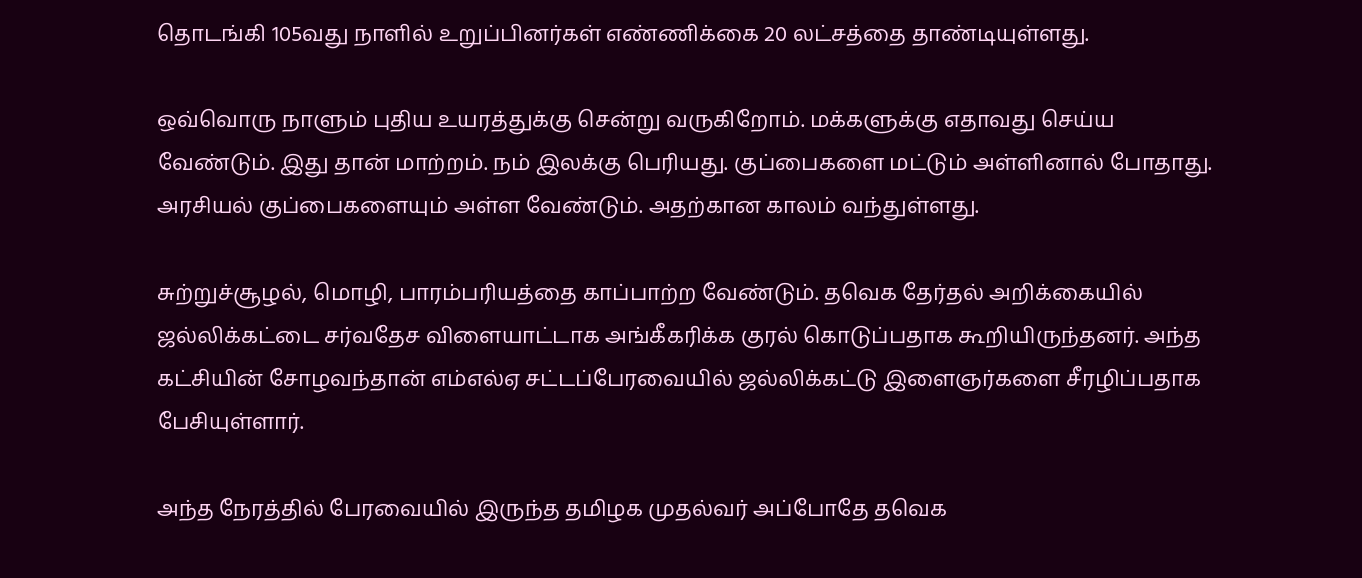தொடங்கி 105வது நாளில் உறுப்பினர்கள் எண்ணிக்கை 20 லட்சத்தை தாண்டியுள்ளது.

ஒவ்வொரு நாளும் புதிய உயரத்துக்கு சென்று வருகிறோம். மக்களுக்கு எதாவது செய்ய வேண்டும். இது தான் மாற்றம். நம் இலக்கு பெரியது. குப்பைகளை மட்டும் அள்ளினால் போதாது. அரசியல் குப்பைகளையும் அள்ள வேண்டும். அதற்கான காலம் வந்துள்ளது.

சுற்றுச்சூழல், மொழி, பாரம்பரியத்தை காப்பாற்ற வேண்டும். தவெக தேர்தல் அறிக்கையில் ஜல்லிக்கட்டை சர்வதேச விளையாட்டாக அங்கீகரிக்க குரல் கொடுப்பதாக கூறியிருந்தனர். அந்த கட்சியின் சோழவந்தான் எம்எல்ஏ சட்டப்பேரவையில் ஜல்லிக்கட்டு இளைஞர்களை சீரழிப்பதாக பேசியுள்ளார்.

அந்த நேரத்தில் பேரவையில் இருந்த தமிழக முதல்வர் அப்போதே தவெக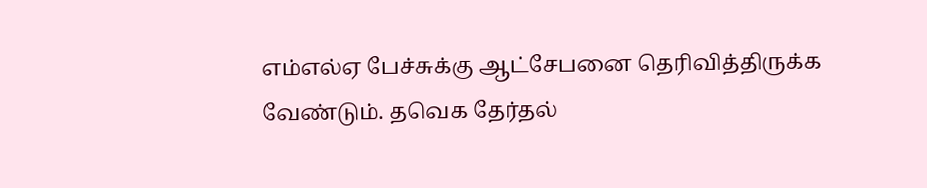எம்எல்ஏ பேச்சுக்கு ஆட்சேபனை தெரிவித்திருக்க வேண்டும். தவெக தேர்தல்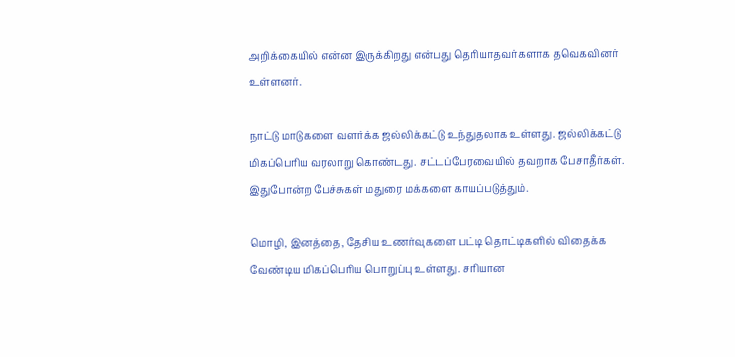அறிக்கையில் என்ன இருக்கிறது என்பது தெரியாதவர்களாக தவெகவினர் உள்ளனர்.

நாட்டு மாடுகளை வளர்க்க ஜல்லிக்கட்டு உந்துதலாக உள்ளது. ஜல்லிக்கட்டு மிகப்பெரிய வரலாறு கொண்டது. சட்டப்பேரவையில் தவறாக பேசாதீர்கள். இதுபோன்ற பேச்சுகள் மதுரை மக்களை காயப்படுத்தும்.

மொழி, இனத்தை, தேசிய உணர்வுகளை பட்டி தொட்டிகளில் விதைக்க வேண்டிய மிகப்பெரிய பொறுப்பு உள்ளது. சரியான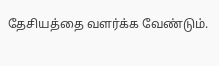தேசியத்தை வளர்க்க வேண்டும்.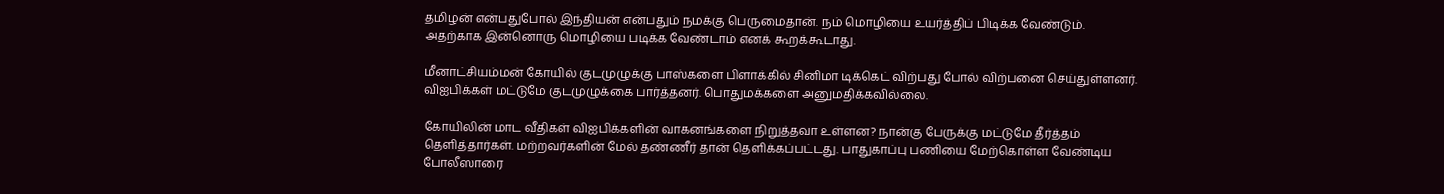தமிழன் என்பதுபோல் இந்தியன் என்பதும் நமக்கு பெருமைதான். நம் மொழியை உயர்த்திப் பிடிக்க வேண்டும். அதற்காக இன்னொரு மொழியை படிக்க வேண்டாம் எனக் கூறக்கூடாது.

மீனாட்சியம்மன் கோயில் குடமுழுக்கு பாஸ்களை பிளாக்கில் சினிமா டிக்கெட் விற்பது போல் விற்பனை செய்துள்ளனர். விஐபிக்கள் மட்டுமே குடமுழுக்கை பார்த்தனர். பொதுமக்களை அனுமதிக்கவில்லை.

கோயிலின் மாட வீதிகள் விஐபிக்களின் வாகனங்களை நிறுத்தவா உள்ளன? நான்கு பேருக்கு மட்டுமே தீர்த்தம் தெளித்தார்கள். மற்றவர்களின் மேல் தண்ணீர் தான் தெளிக்கப்பட்டது. பாதுகாப்பு பணியை மேற்கொள்ள வேண்டிய போலீஸாரை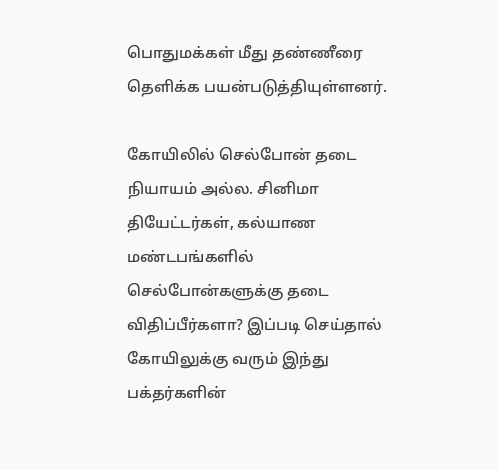பொதுமக்கள் மீது தண்ணீரை தெளிக்க பயன்படுத்தியுள்ளனர்.

கோயிலில் செல்போன் தடை நியாயம் அல்ல. சினிமா தியேட்டர்கள், கல்யாண மண்டபங்களில் செல்போன்களுக்கு தடை விதிப்பீர்களா? இப்படி செய்தால் கோயிலுக்கு வரும் இந்து பக்தர்களின்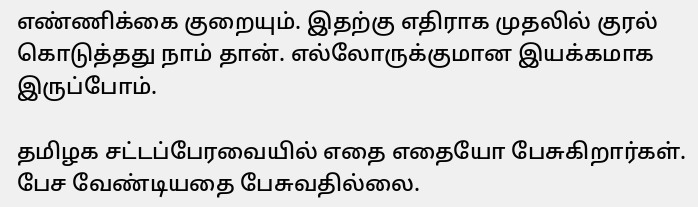எண்ணிக்கை குறையும். இதற்கு எதிராக முதலில் குரல் கொடுத்தது நாம் தான். எல்லோருக்குமான இயக்கமாக இருப்போம்.

தமிழக சட்டப்பேரவையில் எதை எதையோ பேசுகிறார்கள். பேச வேண்டியதை பேசுவதில்லை.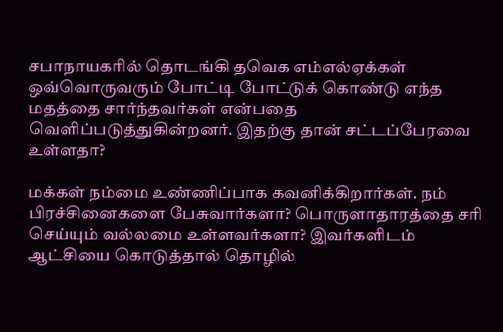சபாநாயகரில் தொடங்கி தவெக எம்எல்ஏக்கள் ஒவ்வொருவரும் போட்டி போட்டுக் கொண்டு எந்த மதத்தை சார்ந்தவர்கள் என்பதை வெளிப்படுத்துகின்றனர். இதற்கு தான் சட்டப்பேரவை உள்ளதா?

மக்கள் நம்மை உண்ணிப்பாக கவனிக்கிறார்கள். நம் பிரச்சினைகளை பேசுவார்களா? பொருளாதாரத்தை சரி செய்யும் வல்லமை உள்ளவர்களா? இவர்களிடம் ஆட்சியை கொடுத்தால் தொழில்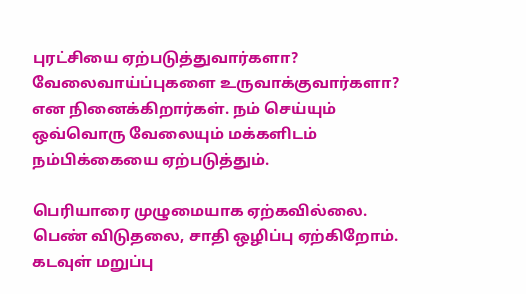புரட்சியை ஏற்படுத்துவார்களா? வேலைவாய்ப்புகளை உருவாக்குவார்களா? என நினைக்கிறார்கள். நம் செய்யும் ஒவ்வொரு வேலையும் மக்களிடம் நம்பிக்கையை ஏற்படுத்தும்.

பெரியாரை முழுமையாக ஏற்கவில்லை. பெண் விடுதலை, சாதி ஒழிப்பு ஏற்கிறோம். கடவுள் மறுப்பு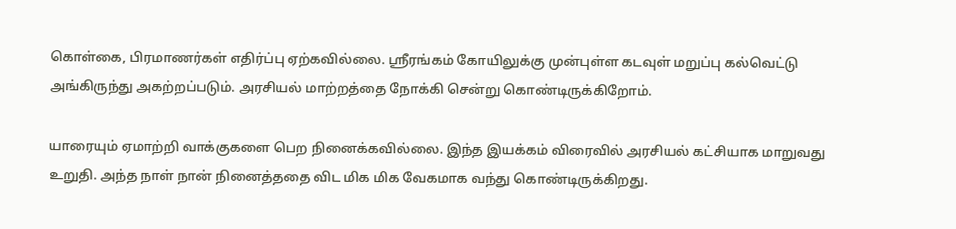கொள்கை, பிரமாணர்கள் எதிர்ப்பு ஏற்கவில்லை. ஸ்ரீரங்கம் கோயிலுக்கு முன்புள்ள கடவுள் மறுப்பு கல்வெட்டு அங்கிருந்து அகற்றப்படும். அரசியல் மாற்றத்தை நோக்கி சென்று கொண்டிருக்கிறோம்.

யாரையும் ஏமாற்றி வாக்குகளை பெற நினைக்கவில்லை. இந்த இயக்கம் விரைவில் அரசியல் கட்சியாக மாறுவது உறுதி. அந்த நாள் நான் நினைத்ததை விட மிக மிக வேகமாக வந்து கொண்டிருக்கிறது.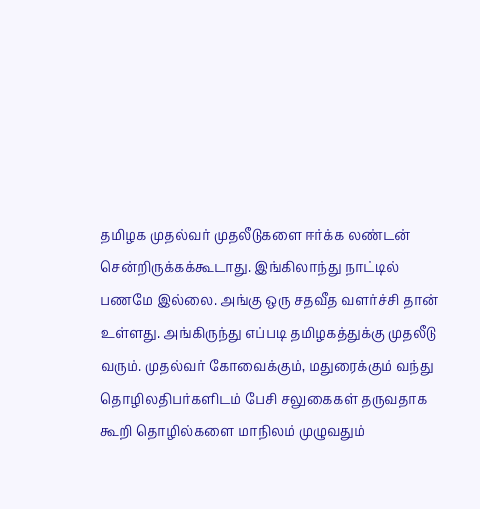தமிழக முதல்வர் முதலீடுகளை ஈர்க்க லண்டன் சென்றிருக்கக்கூடாது. இங்கிலாந்து நாட்டில் பணமே இல்லை. அங்கு ஒரு சதவீத வளர்ச்சி தான் உள்ளது. அங்கிருந்து எப்படி தமிழகத்துக்கு முதலீடு வரும். முதல்வர் கோவைக்கும், மதுரைக்கும் வந்து தொழிலதிபர்களிடம் பேசி சலுகைகள் தருவதாக கூறி தொழில்களை மாநிலம் முழுவதும்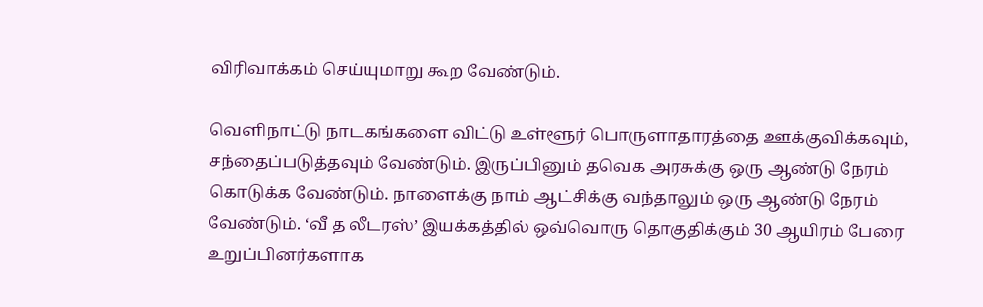விரிவாக்கம் செய்யுமாறு கூற வேண்டும்.

வெளிநாட்டு நாடகங்களை விட்டு உள்ளூர் பொருளாதாரத்தை ஊக்குவிக்கவும், சந்தைப்படுத்தவும் வேண்டும். இருப்பினும் தவெக அரசுக்கு ஒரு ஆண்டு நேரம் கொடுக்க வேண்டும். நாளைக்கு நாம் ஆட்சிக்கு வந்தாலும் ஒரு ஆண்டு நேரம் வேண்டும். ‘வீ த லீடரஸ்’ இயக்கத்தில் ஒவ்வொரு தொகுதிக்கும் 30 ஆயிரம் பேரை உறுப்பினர்களாக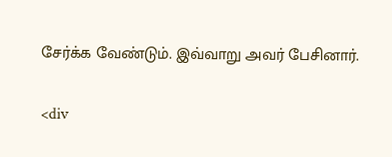சேர்க்க வேண்டும். இவ்வாறு அவர் பேசினார்.

<div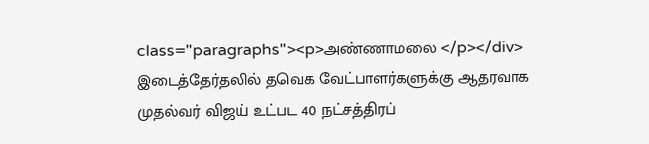class="paragraphs"><p>அண்ணாமலை </p></div>
இடைத்தேர்தலில் தவெக வேட்பாளர்களுக்கு ஆதரவாக முதல்வர் விஜய் உட்பட 40 நட்சத்திரப்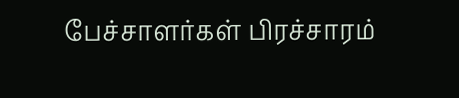பேச்சாளர்கள் பிரச்சாரம்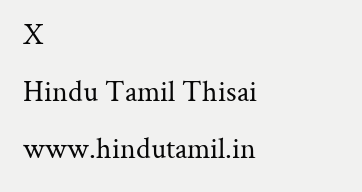X
Hindu Tamil Thisai
www.hindutamil.in